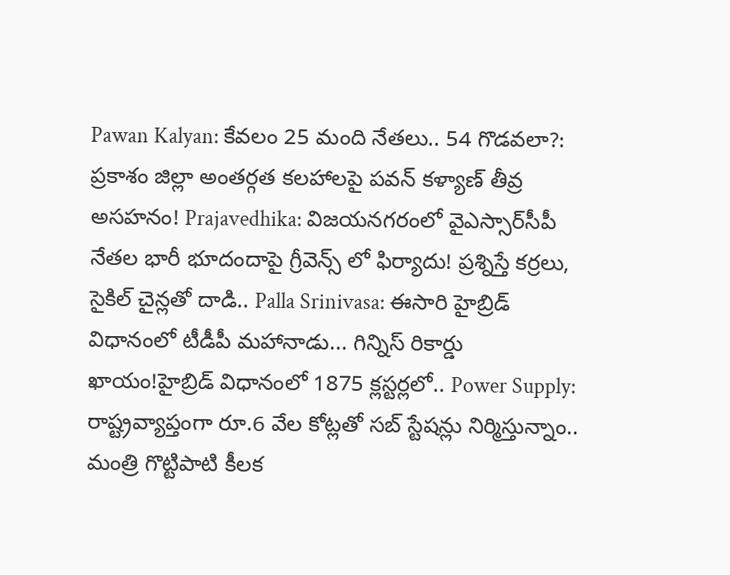Pawan Kalyan: కేవలం 25 మంది నేతలు.. 54 గొడవలా?: ప్రకాశం జిల్లా అంతర్గత కలహాలపై పవన్ కళ్యాణ్ తీవ్ర అసహనం! Prajavedhika: విజయనగరంలో వైఎస్సార్‌సీపీ నేతల భారీ భూదందాపై గ్రీవెన్స్ లో ఫిర్యాదు! ప్రశ్నిస్తే కర్రలు, సైకిల్ చైన్లతో దాడి.. Palla Srinivasa: ఈసారి హైబ్రిడ్ విధానంలో టీడీపీ మహానాడు... గిన్నిస్ రికార్డు ఖాయం!హైబ్రిడ్ విధానంలో 1875 క్లస్టర్లలో.. Power Supply: రాష్ట్రవ్యాప్తంగా రూ.6 వేల కోట్లతో సబ్ స్టేషన్లు నిర్మిస్తున్నాం.. మంత్రి గొట్టిపాటి కీలక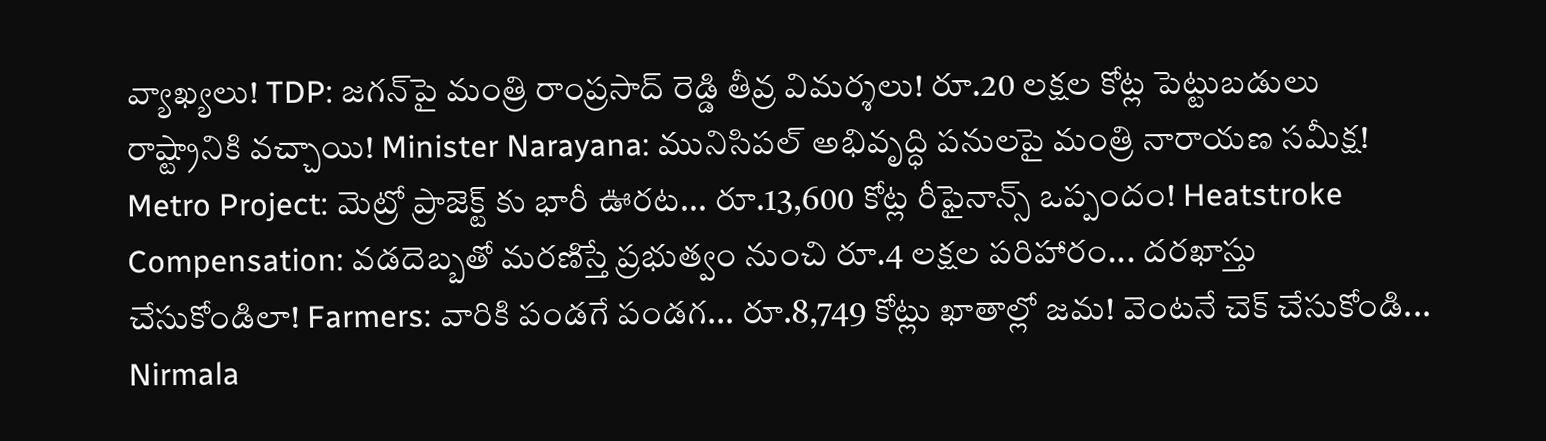వ్యాఖ్యలు! TDP: జగన్‌పై మంత్రి రాంప్రసాద్ రెడ్డి తీవ్ర విమర్శలు! రూ.20 లక్షల కోట్ల పెట్టుబడులు రాష్ట్రానికి వచ్చాయి! Minister Narayana: మునిసిపల్ అభివృద్ధి పనులపై మంత్రి నారాయణ సమీక్ష! Metro Project: మెట్రో ప్రాజెక్ట్ కు భారీ ఊరట... రూ.13,600 కోట్ల రీఫైనాన్స్ ఒప్పందం! Heatstroke Compensation: వడదెబ్బతో మరణిస్తే ప్రభుత్వం నుంచి రూ.4 లక్షల పరిహారం... దరఖాస్తు చేసుకోండిలా! Farmers: వారికి పండగే పండగ... రూ.8,749 కోట్లు ఖాతాల్లో జమ! వెంటనే చెక్ చేసుకోండి... Nirmala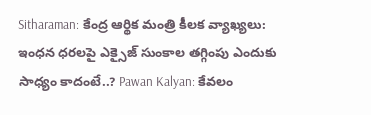Sitharaman: కేంద్ర ఆర్థిక మంత్రి కీలక వ్యాఖ్యలు: ఇంధన ధరలపై ఎక్సైజ్ సుంకాల తగ్గింపు ఎందుకు సాధ్యం కాదంటే..? Pawan Kalyan: కేవలం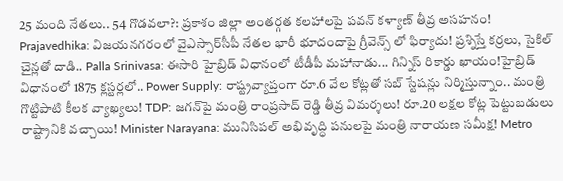25 మంది నేతలు.. 54 గొడవలా?: ప్రకాశం జిల్లా అంతర్గత కలహాలపై పవన్ కళ్యాణ్ తీవ్ర అసహనం! Prajavedhika: విజయనగరంలో వైఎస్సార్‌సీపీ నేతల భారీ భూదందాపై గ్రీవెన్స్ లో ఫిర్యాదు! ప్రశ్నిస్తే కర్రలు, సైకిల్ చైన్లతో దాడి.. Palla Srinivasa: ఈసారి హైబ్రిడ్ విధానంలో టీడీపీ మహానాడు... గిన్నిస్ రికార్డు ఖాయం!హైబ్రిడ్ విధానంలో 1875 క్లస్టర్లలో.. Power Supply: రాష్ట్రవ్యాప్తంగా రూ.6 వేల కోట్లతో సబ్ స్టేషన్లు నిర్మిస్తున్నాం.. మంత్రి గొట్టిపాటి కీలక వ్యాఖ్యలు! TDP: జగన్‌పై మంత్రి రాంప్రసాద్ రెడ్డి తీవ్ర విమర్శలు! రూ.20 లక్షల కోట్ల పెట్టుబడులు రాష్ట్రానికి వచ్చాయి! Minister Narayana: మునిసిపల్ అభివృద్ధి పనులపై మంత్రి నారాయణ సమీక్ష! Metro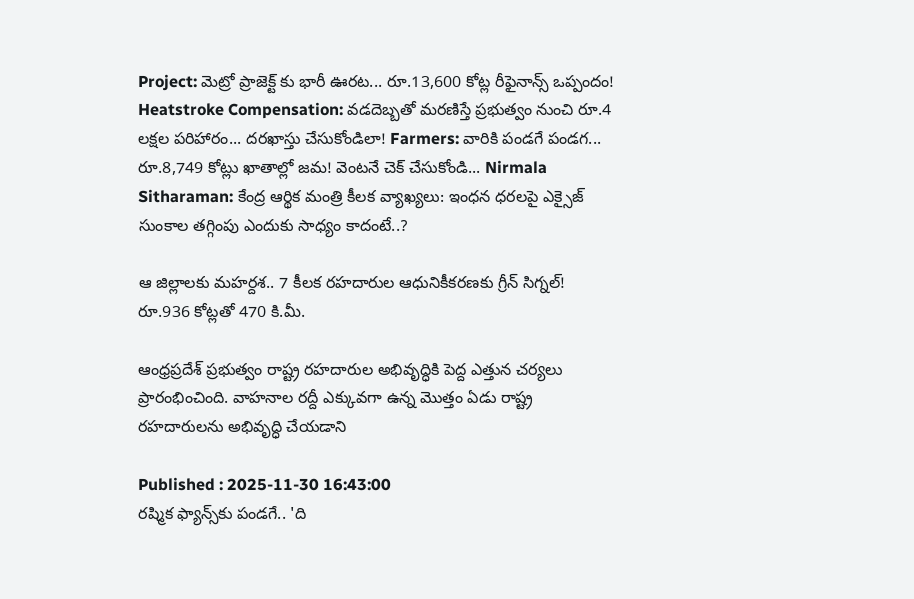Project: మెట్రో ప్రాజెక్ట్ కు భారీ ఊరట... రూ.13,600 కోట్ల రీఫైనాన్స్ ఒప్పందం! Heatstroke Compensation: వడదెబ్బతో మరణిస్తే ప్రభుత్వం నుంచి రూ.4 లక్షల పరిహారం... దరఖాస్తు చేసుకోండిలా! Farmers: వారికి పండగే పండగ... రూ.8,749 కోట్లు ఖాతాల్లో జమ! వెంటనే చెక్ చేసుకోండి... Nirmala Sitharaman: కేంద్ర ఆర్థిక మంత్రి కీలక వ్యాఖ్యలు: ఇంధన ధరలపై ఎక్సైజ్ సుంకాల తగ్గింపు ఎందుకు సాధ్యం కాదంటే..?

ఆ జిల్లాలకు మహర్దశ.. 7 కీలక రహదారుల ఆధునికీకరణకు గ్రీన్ సిగ్నల్! రూ.936 కోట్లతో 470 కి.మీ.

ఆంధ్రప్రదేశ్ ప్రభుత్వం రాష్ట్ర రహదారుల అభివృద్ధికి పెద్ద ఎత్తున చర్యలు ప్రారంభించింది. వాహనాల రద్దీ ఎక్కువగా ఉన్న మొత్తం ఏడు రాష్ట్ర రహదారులను అభివృద్ధి చేయడాని

Published : 2025-11-30 16:43:00
రష్మిక ఫ్యాన్స్‌కు పండగే.. 'ది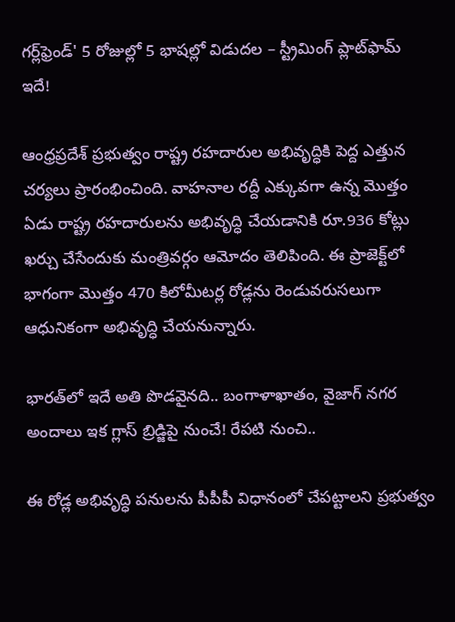గర్ల్‌ఫ్రెండ్' 5 రోజుల్లో 5 భాషల్లో విడుదల – స్ట్రీమింగ్ ప్లాట్‌ఫామ్ ఇదే!

ఆంధ్రప్రదేశ్ ప్రభుత్వం రాష్ట్ర రహదారుల అభివృద్ధికి పెద్ద ఎత్తున చర్యలు ప్రారంభించింది. వాహనాల రద్దీ ఎక్కువగా ఉన్న మొత్తం ఏడు రాష్ట్ర రహదారులను అభివృద్ధి చేయడానికి రూ.936 కోట్లు ఖర్చు చేసేందుకు మంత్రివర్గం ఆమోదం తెలిపింది. ఈ ప్రాజెక్ట్‌లో భాగంగా మొత్తం 470 కిలోమీటర్ల రోడ్లను రెండువరుసలుగా ఆధునికంగా అభివృద్ధి చేయనున్నారు.

భారత్‌లో ఇదే అతి పొడవైనది.. బంగాళాఖాతం, వైజాగ్ నగర అందాలు ఇక గ్లాస్ బ్రిడ్జిపై నుంచే! రేపటి నుంచి..

ఈ రోడ్ల అభివృద్ధి పనులను పీపీపీ విధానంలో చేపట్టాలని ప్రభుత్వం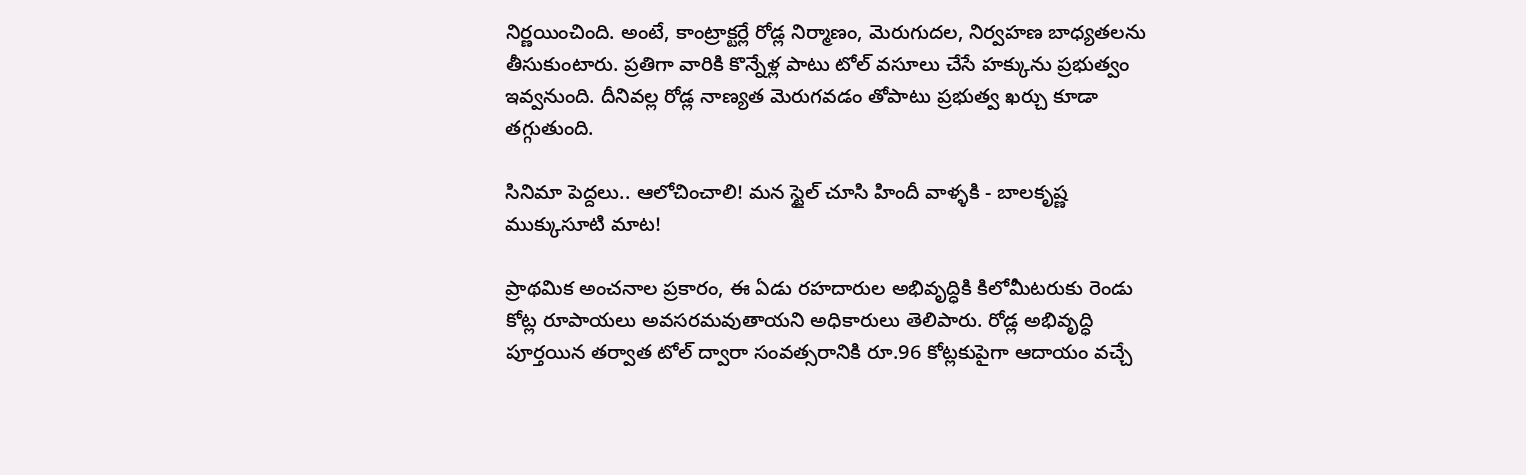నిర్ణయించింది. అంటే, కాంట్రాక్టర్లే రోడ్ల నిర్మాణం, మెరుగుదల, నిర్వహణ బాధ్యతలను తీసుకుంటారు. ప్రతిగా వారికి కొన్నేళ్ల పాటు టోల్ వసూలు చేసే హక్కును ప్రభుత్వం ఇవ్వనుంది. దీనివల్ల రోడ్ల నాణ్యత మెరుగవడం తోపాటు ప్రభుత్వ ఖర్చు కూడా తగ్గుతుంది.

సినిమా పెద్దలు.. ఆలోచించాలి! మన స్టైల్ చూసి హిందీ వాళ్ళకి - బాలకృష్ణ ముక్కుసూటి మాట!

ప్రాథమిక అంచనాల ప్రకారం, ఈ ఏడు రహదారుల అభివృద్ధికి కిలోమీటరుకు రెండు కోట్ల రూపాయలు అవసరమవుతాయని అధికారులు తెలిపారు. రోడ్ల అభివృద్ధి పూర్తయిన తర్వాత టోల్ ద్వారా సంవత్సరానికి రూ.96 కోట్లకుపైగా ఆదాయం వచ్చే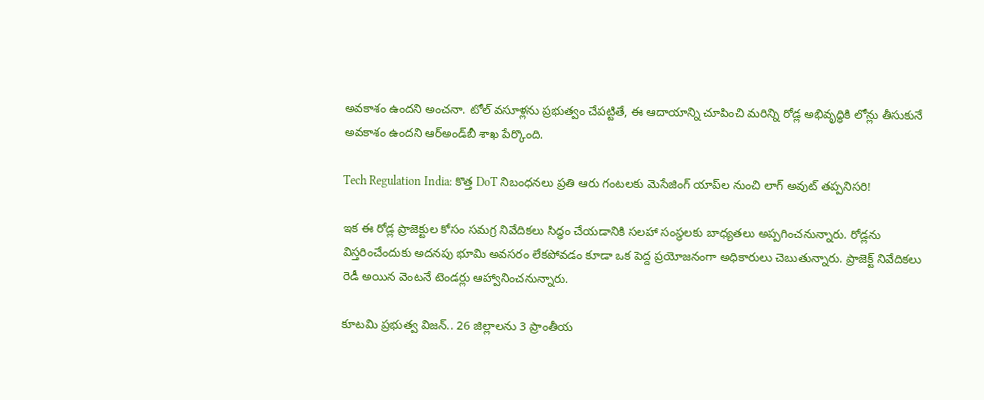అవకాశం ఉందని అంచనా. టోల్ వసూళ్లను ప్రభుత్వం చేపట్టితే, ఈ ఆదాయాన్ని చూపించి మరిన్ని రోడ్ల అభివృద్ధికి లోన్లు తీసుకునే అవకాశం ఉందని ఆర్‌అండ్‌బీ శాఖ పేర్కొంది.

Tech Regulation India: కొత్త DoT నిబంధనలు ప్రతి ఆరు గంటలకు మెసేజింగ్‌ యాప్‌ల నుంచి లాగ్‌ అవుట్‌ తప్పనిసరి!

ఇక ఈ రోడ్ల ప్రాజెక్టుల కోసం సమగ్ర నివేదికలు సిద్ధం చేయడానికి సలహా సంస్థలకు బాధ్యతలు అప్పగించనున్నారు. రోడ్లను విస్తరించేందుకు అదనపు భూమి అవసరం లేకపోవడం కూడా ఒక పెద్ద ప్రయోజనంగా అధికారులు చెబుతున్నారు. ప్రాజెక్ట్ నివేదికలు రెడీ అయిన వెంటనే టెండర్లు ఆహ్వానించనున్నారు.

కూటమి ప్రభుత్వ విజన్.. 26 జిల్లాలను 3 ప్రాంతీయ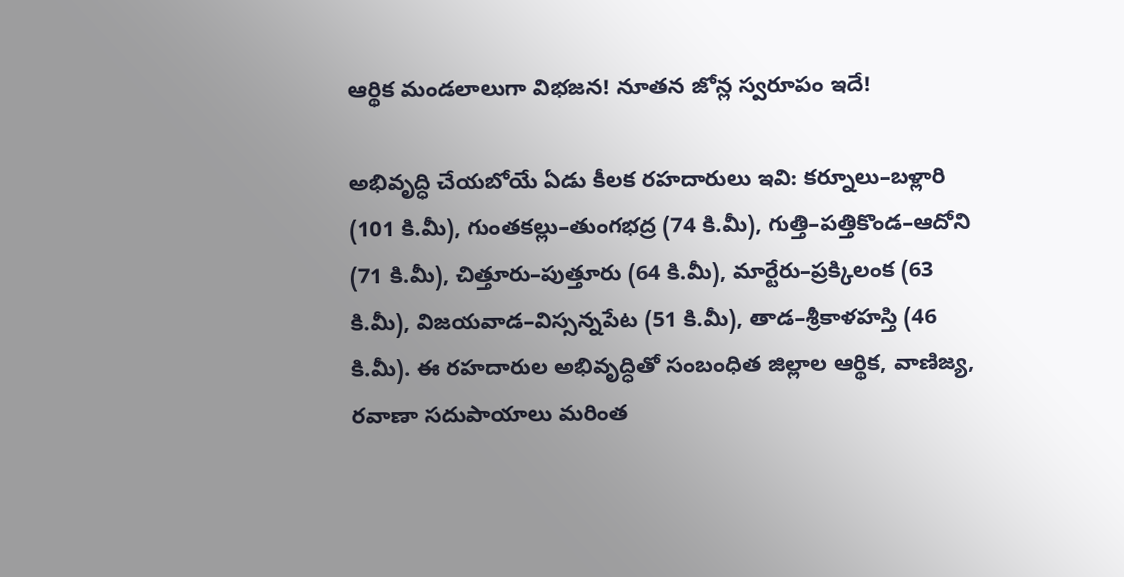ఆర్థిక మండలాలుగా విభజన! నూతన జోన్ల స్వరూపం ఇదే!

అభివృద్ధి చేయబోయే ఏడు కీలక రహదారులు ఇవి: కర్నూలు–బళ్లారి (101 కి.మీ), గుంతకల్లు–తుంగభద్ర (74 కి.మీ), గుత్తి–పత్తికొండ–ఆదోని (71 కి.మీ), చిత్తూరు–పుత్తూరు (64 కి.మీ), మార్టేరు–ప్రక్కిలంక (63 కి.మీ), విజయవాడ–విస్సన్నపేట (51 కి.మీ), తాడ–శ్రీకాళహస్తి (46 కి.మీ). ఈ రహదారుల అభివృద్ధితో సంబంధిత జిల్లాల ఆర్థిక, వాణిజ్య, రవాణా సదుపాయాలు మరింత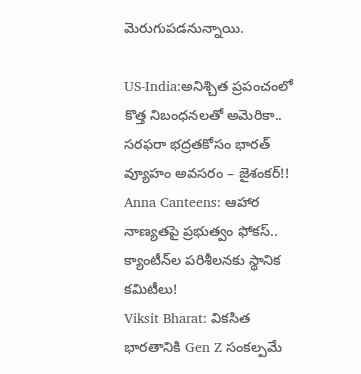మెరుగుపడనున్నాయి.

US-India:అనిశ్చిత ప్రపంచంలో కొత్త నిబంధనలతో అమెరికా.. సరఫరా భద్రతకోసం భారత్‌ వ్యూహం అవసరం – జైశంకర్!!
Anna Canteens: ఆహార నాణ్యతపై ప్రభుత్వం ఫోకస్.. క్యాంటీన్‌ల పరిశీలనకు స్థానిక కమిటీలు!
Viksit Bharat: వికసిత భారతానికి Gen Z సంకల్పమే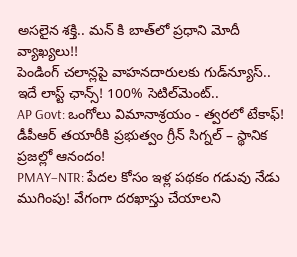అసలైన శక్తి.. మన్ కి బాత్‌లో ప్రధాని మోదీ వ్యాఖ్యలు!!
పెండింగ్‌ చలాన్లపై వాహనదారులకు గుడ్‌న్యూస్.. ఇదే లాస్ట్ ఛాన్స్! 100% సెటిల్‌మెంట్..
AP Govt: ఒంగోలు విమానాశ్రయం - త్వరలో టేకాఫ్! డీపీఆర్ తయారీకి ప్రభుత్వం గ్రీన్ సిగ్నల్ – స్థానిక ప్రజల్లో ఆనందం!
PMAY–NTR: పేదల కోసం ఇళ్ల పథకం గడువు నేడు ముగింపు! వేగంగా దరఖాస్తు చేయాలని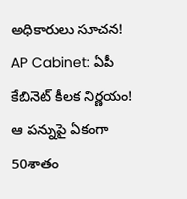అధికారులు సూచన!
AP Cabinet: ఏపీ కేబినెట్ కీలక నిర్ణయం! ఆ పన్నుపై ఏకంగా 50శాతం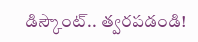డిస్కౌంట్.. త్వరపడండి!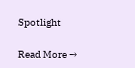Spotlight

Read More →